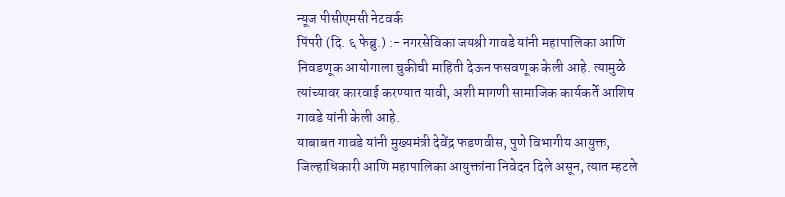न्यूज पीसीएमसी नेटवर्क
पिंपरी (दि. ६ फेब्रु.) :- नगरसेविका जयश्री गावडे यांनी महापालिका आणि निवडणूक आयोगाला चुकीची माहिती देऊन फसवणूक केली आहे. त्यामुळे त्यांच्यावर कारवाई करण्यात यावी, अशी मागणी सामाजिक कार्यकर्ते आशिष गावडे यांनी केली आहे.
याबाबत गावडे यांनी मुख्यमंत्री देवेंद्र फडणवीस, पुणे विभागीय आयुक्त, जिल्हाधिकारी आणि महापालिका आयुक्तांना निवेदन दिले असून, त्यात म्हटले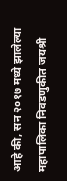आहे की, सन २०१७ मध्ये झालेल्या महापालिका निवडणुकीत जयश्री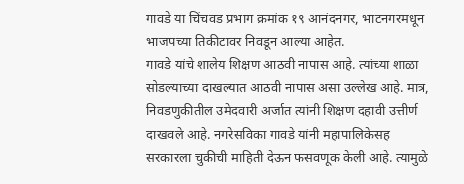गावडे या चिंचवड प्रभाग क्रमांक १९ आनंदनगर, भाटनगरमधून भाजपच्या तिकीटावर निवडून आल्या आहेत.
गावडे यांचे शालेय शिक्षण आठवी नापास आहे. त्यांच्या शाळा सोडल्याच्या दाखल्यात आठवी नापास असा उल्लेख आहे. मात्र, निवडणुकीतील उमेदवारी अर्जात त्यांनी शिक्षण दहावी उत्तीर्ण दाखवले आहे. नगरेसविका गावडे यांनी महापालिकेसह सरकारला चुकीची माहिती देऊन फसवणूक केली आहे. त्यामुळे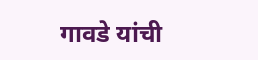गावडे यांची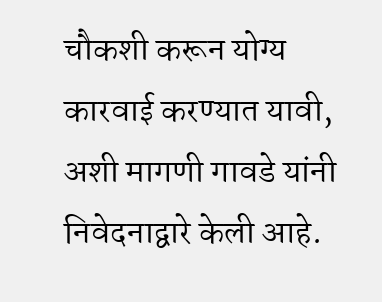चौकशी करून योग्य कारवाई करण्यात यावी, अशी मागणी गावडे यांनी निवेदनाद्वारे केली आहे.